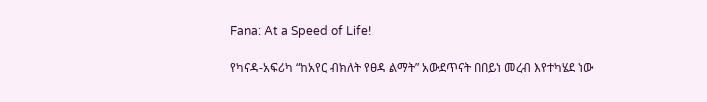Fana: At a Speed of Life!

የካናዳ-አፍሪካ “ከአየር ብክለት የፀዳ ልማት” አውደጥናት በበይነ መረብ እየተካሄደ ነው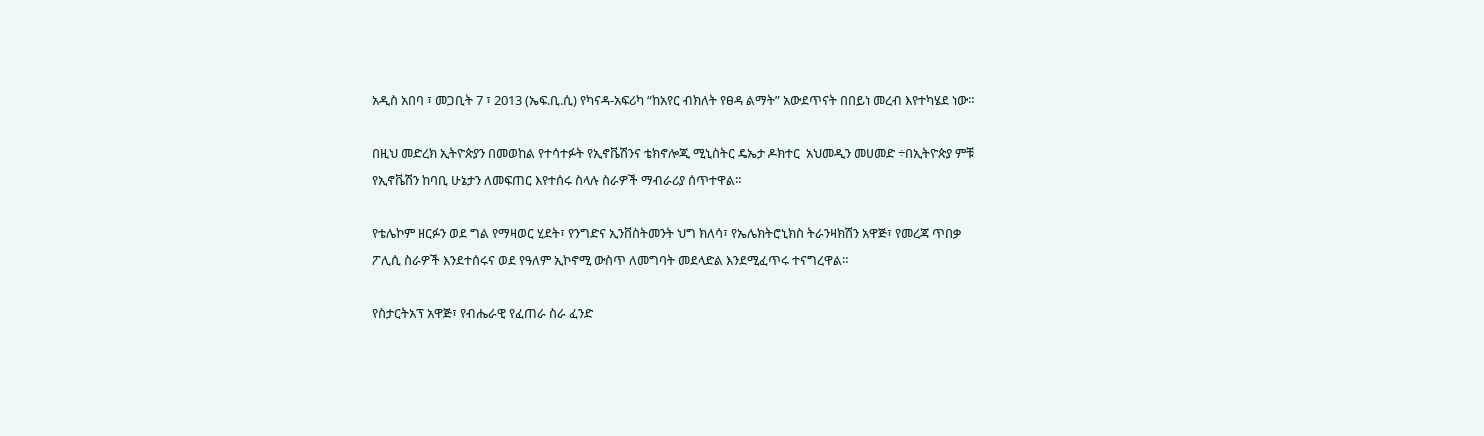አዲስ አበባ ፣ መጋቢት 7 ፣ 2013 (ኤፍ.ቢ.ሲ) የካናዳ-አፍሪካ “ከአየር ብክለት የፀዳ ልማት” አውደጥናት በበይነ መረብ እየተካሄደ ነው።

በዚህ መድረክ ኢትዮጵያን በመወከል የተሳተፉት የኢኖቬሽንና ቴክኖሎጂ ሚኒስትር ዴኤታ ዶክተር  አህመዲን መሀመድ ÷በኢትዮጵያ ምቹ የኢኖቬሽን ከባቢ ሁኔታን ለመፍጠር እየተሰሩ ስላሉ ስራዎች ማብራሪያ ሰጥተዋል።

የቴሌኮም ዘርፉን ወደ ግል የማዛወር ሂደት፣ የንግድና ኢንቨስትመንት ህግ ክለሳ፣ የኤሌክትሮኒክስ ትራንዛክሽን አዋጅ፣ የመረጃ ጥበቃ ፖሊሲ ስራዎች እንደተሰሩና ወደ የዓለም ኢኮኖሚ ውስጥ ለመግባት መደላድል እንደሚፈጥሩ ተናግረዋል።

የስታርትአፕ አዋጅ፣ የብሔራዊ የፈጠራ ስራ ፈንድ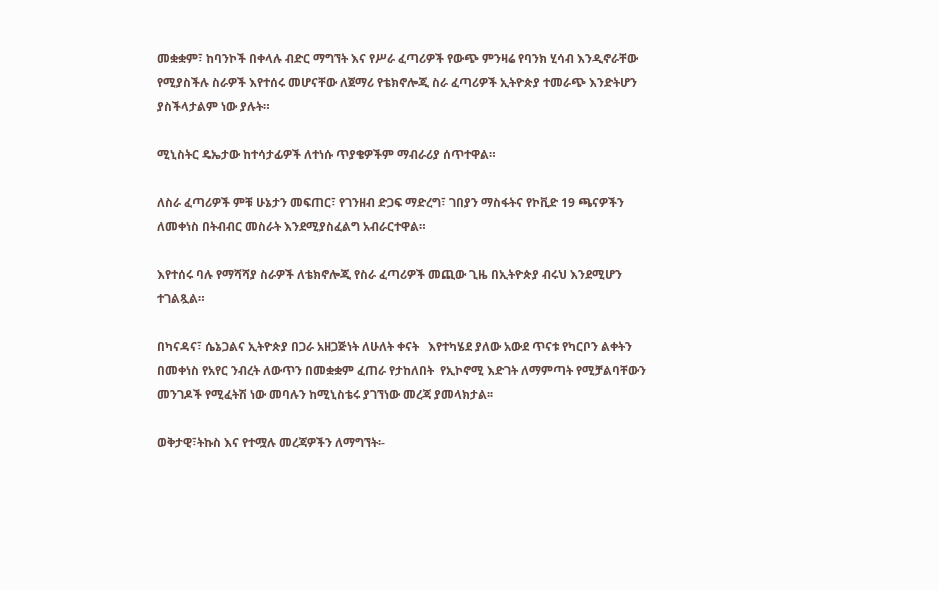መቋቋም፣ ከባንኮች በቀላሉ ብድር ማግኘት እና የሥራ ፈጣሪዎች የውጭ ምንዛሬ የባንክ ሂሳብ እንዲኖራቸው የሚያስችሉ ስራዎች እየተሰሩ መሆናቸው ለጀማሪ የቴክኖሎጂ ስራ ፈጣሪዎች ኢትዮጵያ ተመራጭ እንድትሆን ያስችላታልም ነው ያሉት።

ሚኒስትር ዴኤታው ከተሳታፊዎች ለተነሱ ጥያቄዎችም ማብራሪያ ሰጥተዋል።

ለስራ ፈጣሪዎች ምቹ ሁኔታን መፍጠር፣ የገንዘብ ድጋፍ ማድረግ፣ ገበያን ማስፋትና የኮቪድ 19 ጫናዎችን ለመቀነስ በትብብር መስራት እንደሚያስፈልግ አብራርተዋል።

እየተሰሩ ባሉ የማሻሻያ ስራዎች ለቴክኖሎጂ የስራ ፈጣሪዎች መጪው ጊዜ በኢትዮጵያ ብሩህ እንደሚሆን ተገልጿል።

በካናዳና፣ ሴኔጋልና ኢትዮጵያ በጋራ አዘጋጅነት ለሁለት ቀናት   እየተካሄደ ያለው አውደ ጥናቱ የካርቦን ልቀትን በመቀነስ የአየር ንብረት ለውጥን በመቋቋም ፈጠራ የታከለበት  የኢኮኖሚ እድገት ለማምጣት የሚቻልባቸውን መንገዶች የሚፈትሽ ነው መባሉን ከሚኒስቴሩ ያገኘነው መረጃ ያመላክታል፡፡

ወቅታዊ፣ትኩስ እና የተሟሉ መረጃዎችን ለማግኘት፡-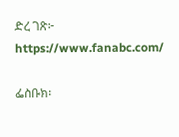ድረ ገጽ፦ https://www.fanabc.com/

ፌስቡክ፡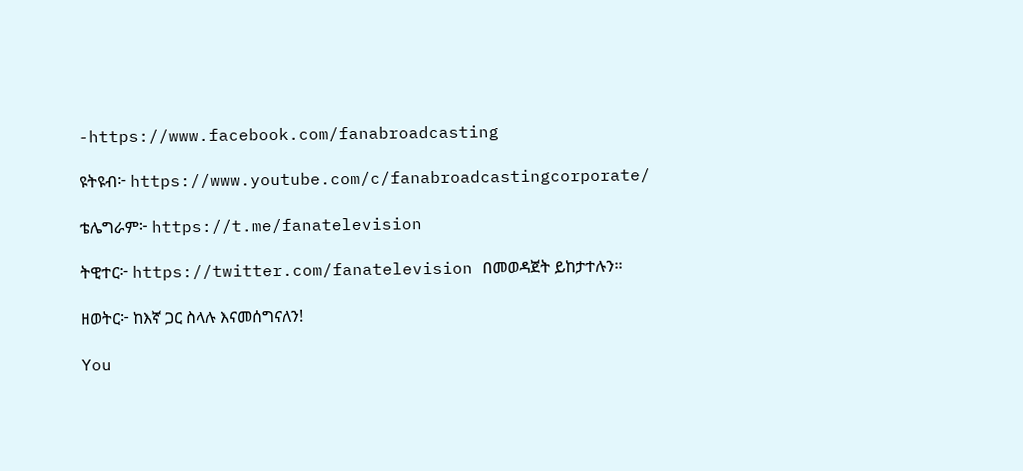-https://www.facebook.com/fanabroadcasting

ዩትዩብ፦ https://www.youtube.com/c/fanabroadcastingcorporate/

ቴሌግራም፦ https://t.me/fanatelevision

ትዊተር፦ https://twitter.com/fanatelevision በመወዳጀት ይከታተሉን፡፡

ዘወትር፦ ከእኛ ጋር ስላሉ እናመሰግናለን!

You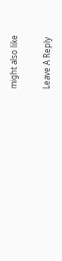might also like

Leave A Reply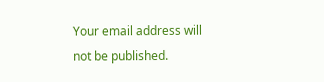Your email address will not be published.